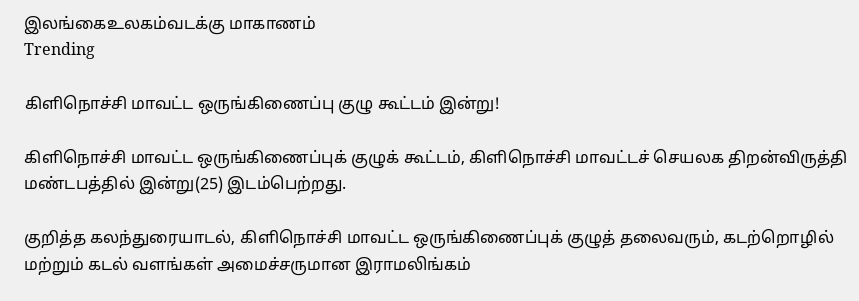இலங்கைஉலகம்வடக்கு மாகாணம்
Trending

கிளிநொச்சி மாவட்ட ஒருங்கிணைப்பு குழு கூட்டம் இன்று!

கிளிநொச்சி மாவட்ட ஒருங்கிணைப்புக் குழுக் கூட்டம், கிளிநொச்சி மாவட்டச் செயலக திறன்விருத்தி மண்டபத்தில் இன்று(25) இடம்பெற்றது.

குறித்த கலந்துரையாடல், கிளிநொச்சி மாவட்ட ஒருங்கிணைப்புக் குழுத் தலைவரும், கடற்றொழில் மற்றும் கடல் வளங்கள் அமைச்சருமான இராமலிங்கம்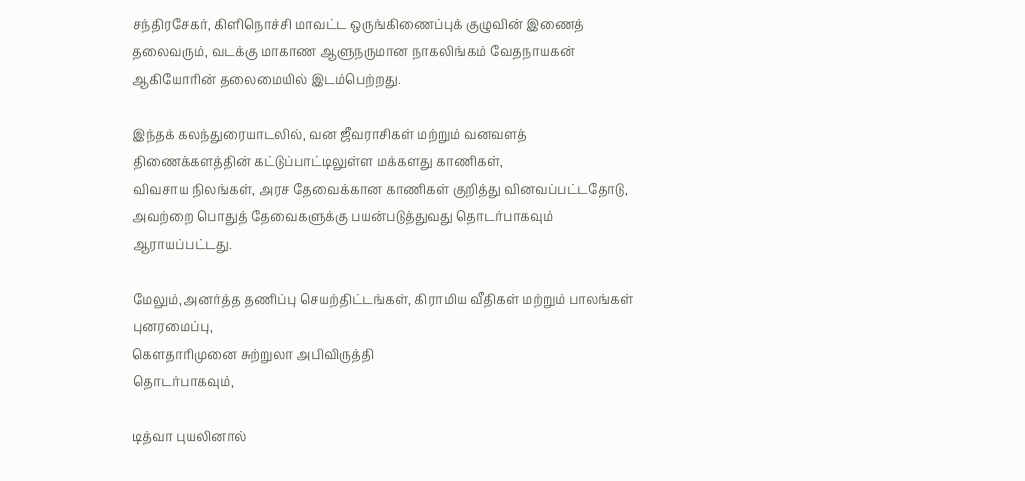சந்திரசேகர், கிளிநொச்சி மாவட்ட ஒருங்கிணைப்புக் குழுவின் இணைத் தலைவரும், வடக்கு மாகாண ஆளுநருமான நாகலிங்கம் வேதநாயகன் ஆகியோரின் தலைமையில் இடம்பெற்றது.

இந்தக் கலந்துரையாடலில், வன ஜீவராசிகள் மற்றும் வனவளத் திணைக்களத்தின் கட்டுப்பாட்டிலுள்ள மக்களது காணிகள்,
விவசாய நிலங்கள், அரச தேவைக்கான காணிகள் குறித்து வினவப்பட்டதோடு, அவற்றை பொதுத் தேவைகளுக்கு பயன்படுத்துவது தொடர்பாகவும் ஆராயப்பட்டது.

மேலும்,அனர்த்த தணிப்பு செயற்திட்டங்கள், கிராமிய வீதிகள் மற்றும் பாலங்கள் புனரமைப்பு,
கௌதாரிமுனை சுற்றுலா அபிவிருத்தி
தொடர்பாகவும்,

டித்வா புயலினால்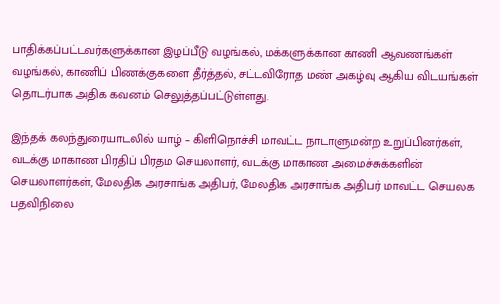பாதிக்கப்பட்டவர்களுக்கான இழப்பீடு வழங்கல், மக்களுக்கான காணி ஆவணங்கள் வழங்கல், காணிப் பிணக்குகளை தீர்த்தல், சட்டவிரோத மண் அகழ்வு ஆகிய விடயங்கள் தொடர்பாக அதிக கவனம் செலுத்தப்பட்டுள்ளது.

இந்தக் கலந்துரையாடலில் யாழ் – கிளிநொச்சி மாவட்ட நாடாளுமன்ற உறுப்பினர்கள், வடக்கு மாகாண பிரதிப் பிரதம செயலாளர், வடக்கு மாகாண அமைச்சுக்களின் செயலாளர்கள், மேலதிக அரசாங்க அதிபர், மேலதிக அரசாங்க அதிபர் மாவட்ட செயலக பதவிநிலை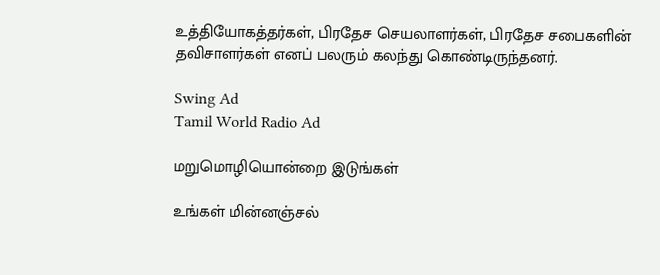உத்தியோகத்தர்கள், பிரதேச செயலாளர்கள், பிரதேச சபைகளின் தவிசாளர்கள் எனப் பலரும் கலந்து கொண்டிருந்தனர்.

Swing Ad
Tamil World Radio Ad

மறுமொழியொன்றை இடுங்கள்

உங்கள் மின்னஞ்சல்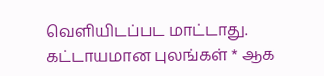வௌியிடப்பட மாட்டாது. கட்டாயமான புலங்கள் * ஆக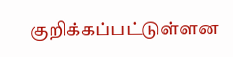குறிக்கப்பட்டுள்ளன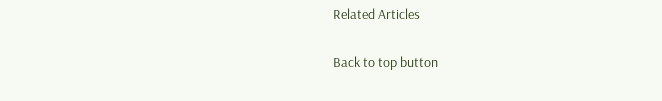Related Articles

Back to top button